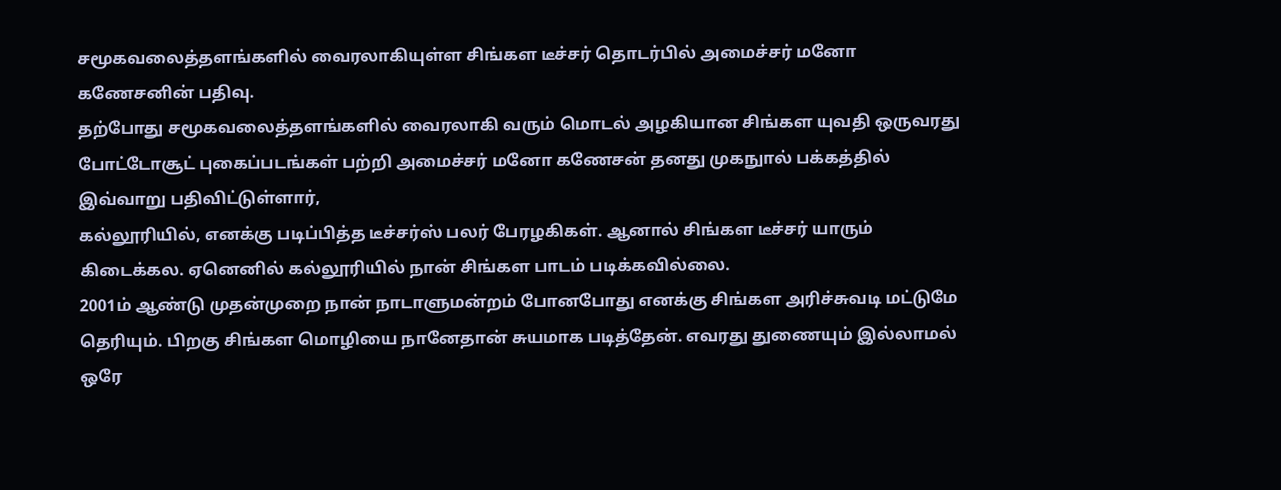சமூகவலைத்தளங்களில் வைரலாகியுள்ள சிங்கள டீச்சர் தொடர்பில் அமைச்சர் மனோ கணேசனின் பதிவு.
தற்போது சமூகவலைத்தளங்களில் வைரலாகி வரும் மொடல் அழகியான சிங்கள யுவதி ஒருவரது போட்டோசூட் புகைப்படங்கள் பற்றி அமைச்சர் மனோ கணேசன் தனது முகநுால் பக்கத்தில் இவ்வாறு பதிவிட்டுள்ளார்,
கல்லூரியில், எனக்கு படிப்பித்த டீச்சர்ஸ் பலர் பேரழகிகள். ஆனால் சிங்கள டீச்சர் யாரும் கிடைக்கல. ஏனெனில் கல்லூரியில் நான் சிங்கள பாடம் படிக்கவில்லை.
2001ம் ஆண்டு முதன்முறை நான் நாடாளுமன்றம் போனபோது எனக்கு சிங்கள அரிச்சுவடி மட்டுமே தெரியும். பிறகு சிங்கள மொழியை நானேதான் சுயமாக படித்தேன். எவரது துணையும் இல்லாமல் ஒரே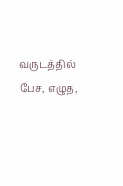வருடத்தில் பேச, எழுத,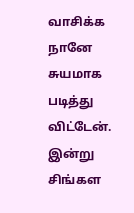வாசிக்க நானே சுயமாக படித்து விட்டேன். இன்று சிங்கள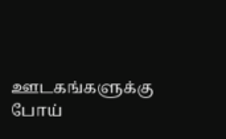ஊடகங்களுக்கு போய்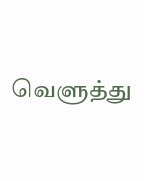வெளுத்து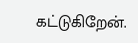கட்டுகிறேன்.